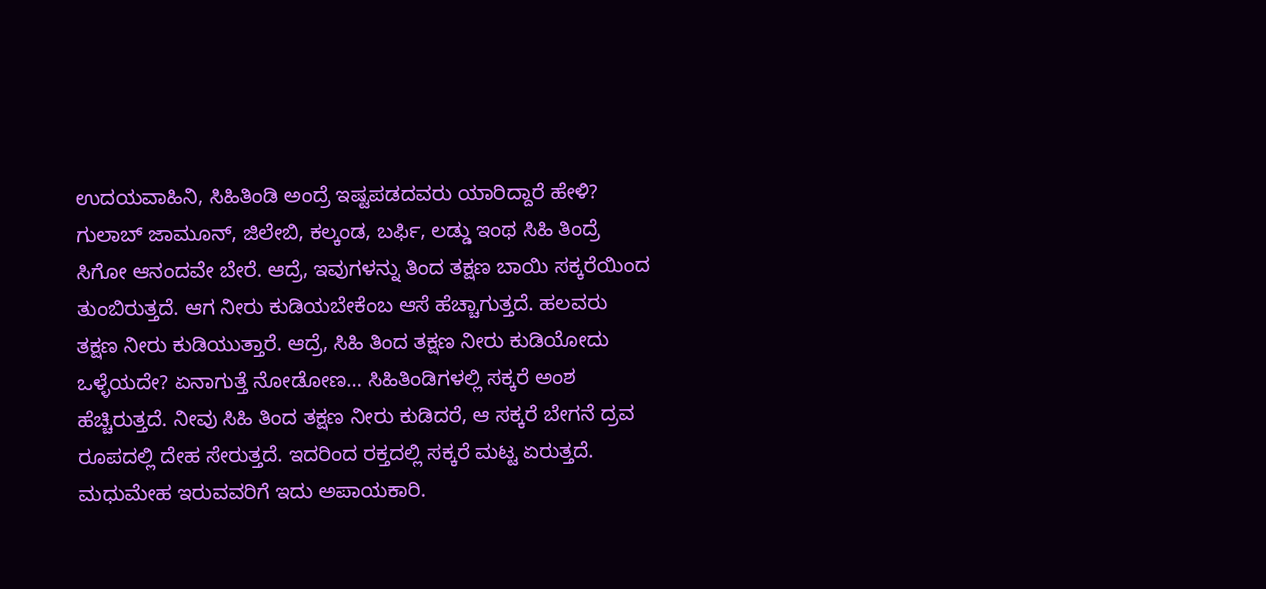ಉದಯವಾಹಿನಿ, ಸಿಹಿತಿಂಡಿ ಅಂದ್ರೆ ಇಷ್ಟಪಡದವರು ಯಾರಿದ್ದಾರೆ ಹೇಳಿ? ಗುಲಾಬ್ ಜಾಮೂನ್, ಜಿಲೇಬಿ, ಕಲ್ಕಂಡ, ಬರ್ಫಿ, ಲಡ್ಡು ಇಂಥ ಸಿಹಿ ತಿಂದ್ರೆ ಸಿಗೋ ಆನಂದವೇ ಬೇರೆ. ಆದ್ರೆ, ಇವುಗಳನ್ನು ತಿಂದ ತಕ್ಷಣ ಬಾಯಿ ಸಕ್ಕರೆಯಿಂದ ತುಂಬಿರುತ್ತದೆ. ಆಗ ನೀರು ಕುಡಿಯಬೇಕೆಂಬ ಆಸೆ ಹೆಚ್ಚಾಗುತ್ತದೆ. ಹಲವರು ತಕ್ಷಣ ನೀರು ಕುಡಿಯುತ್ತಾರೆ. ಆದ್ರೆ, ಸಿಹಿ ತಿಂದ ತಕ್ಷಣ ನೀರು ಕುಡಿಯೋದು ಒಳ್ಳೆಯದೇ? ಏನಾಗುತ್ತೆ ನೋಡೋಣ… ಸಿಹಿತಿಂಡಿಗಳಲ್ಲಿ ಸಕ್ಕರೆ ಅಂಶ ಹೆಚ್ಚಿರುತ್ತದೆ. ನೀವು ಸಿಹಿ ತಿಂದ ತಕ್ಷಣ ನೀರು ಕುಡಿದರೆ, ಆ ಸಕ್ಕರೆ ಬೇಗನೆ ದ್ರವ ರೂಪದಲ್ಲಿ ದೇಹ ಸೇರುತ್ತದೆ. ಇದರಿಂದ ರಕ್ತದಲ್ಲಿ ಸಕ್ಕರೆ ಮಟ್ಟ ಏರುತ್ತದೆ. ಮಧುಮೇಹ ಇರುವವರಿಗೆ ಇದು ಅಪಾಯಕಾರಿ.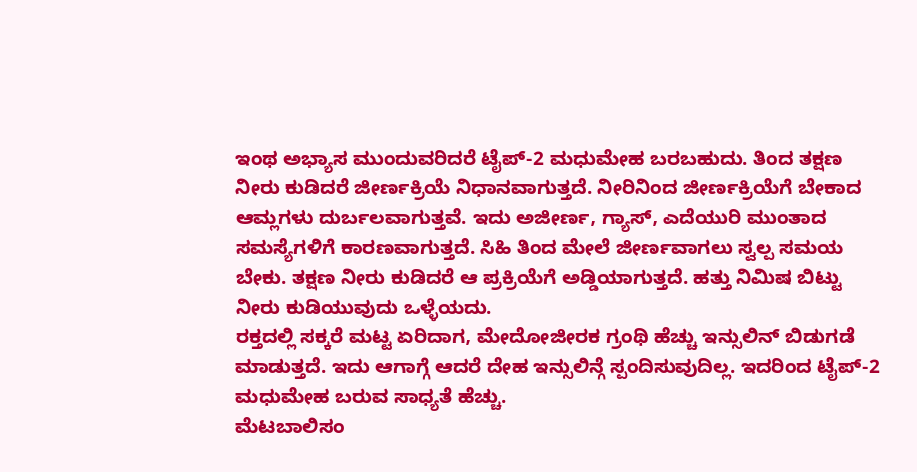ಇಂಥ ಅಭ್ಯಾಸ ಮುಂದುವರಿದರೆ ಟೈಪ್-2 ಮಧುಮೇಹ ಬರಬಹುದು. ತಿಂದ ತಕ್ಷಣ ನೀರು ಕುಡಿದರೆ ಜೀರ್ಣಕ್ರಿಯೆ ನಿಧಾನವಾಗುತ್ತದೆ. ನೀರಿನಿಂದ ಜೀರ್ಣಕ್ರಿಯೆಗೆ ಬೇಕಾದ ಆಮ್ಲಗಳು ದುರ್ಬಲವಾಗುತ್ತವೆ. ಇದು ಅಜೀರ್ಣ, ಗ್ಯಾಸ್, ಎದೆಯುರಿ ಮುಂತಾದ ಸಮಸ್ಯೆಗಳಿಗೆ ಕಾರಣವಾಗುತ್ತದೆ. ಸಿಹಿ ತಿಂದ ಮೇಲೆ ಜೀರ್ಣವಾಗಲು ಸ್ವಲ್ಪ ಸಮಯ ಬೇಕು. ತಕ್ಷಣ ನೀರು ಕುಡಿದರೆ ಆ ಪ್ರಕ್ರಿಯೆಗೆ ಅಡ್ಡಿಯಾಗುತ್ತದೆ. ಹತ್ತು ನಿಮಿಷ ಬಿಟ್ಟು ನೀರು ಕುಡಿಯುವುದು ಒಳ್ಳೆಯದು.
ರಕ್ತದಲ್ಲಿ ಸಕ್ಕರೆ ಮಟ್ಟ ಏರಿದಾಗ, ಮೇದೋಜೀರಕ ಗ್ರಂಥಿ ಹೆಚ್ಚು ಇನ್ಸುಲಿನ್ ಬಿಡುಗಡೆ ಮಾಡುತ್ತದೆ. ಇದು ಆಗಾಗ್ಗೆ ಆದರೆ ದೇಹ ಇನ್ಸುಲಿನ್ಗೆ ಸ್ಪಂದಿಸುವುದಿಲ್ಲ. ಇದರಿಂದ ಟೈಪ್-2 ಮಧುಮೇಹ ಬರುವ ಸಾಧ್ಯತೆ ಹೆಚ್ಚು.
ಮೆಟಬಾಲಿಸಂ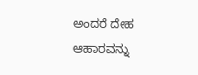ಅಂದರೆ ದೇಹ ಆಹಾರವನ್ನು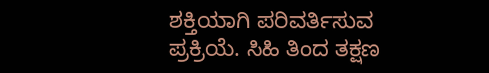ಶಕ್ತಿಯಾಗಿ ಪರಿವರ್ತಿಸುವ ಪ್ರಕ್ರಿಯೆ. ಸಿಹಿ ತಿಂದ ತಕ್ಷಣ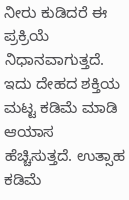ನೀರು ಕುಡಿದರೆ ಈ ಪ್ರಕ್ರಿಯೆ ನಿಧಾನವಾಗುತ್ತದೆ. ಇದು ದೇಹದ ಶಕ್ತಿಯ ಮಟ್ಟ ಕಡಿಮೆ ಮಾಡಿ ಆಯಾಸ ಹೆಚ್ಚಿಸುತ್ತದೆ. ಉತ್ಸಾಹ ಕಡಿಮೆ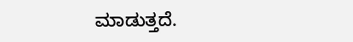ಮಾಡುತ್ತದೆ.